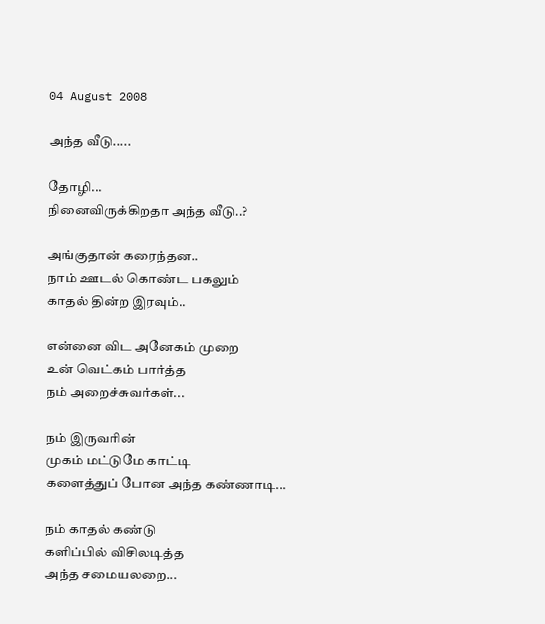04 August 2008

அந்த வீடு.....

தோழி...
நினைவிருக்கிறதா அந்த வீடு..?

அங்குதான் கரைந்தன..
நாம் ஊடல் கொண்ட பகலும்
காதல் தின்ற இரவும்..

என்னை விட அனேகம் முறை
உன் வெட்கம் பார்த்த
நம் அறைச்சுவர்கள்...

நம் இருவரின்
முகம் மட்டுமே காட்டி
களைத்துப் போன அந்த கண்ணாடி...

நம் காதல் கண்டு
களிப்பில் விசிலடித்த
அந்த சமையலறை...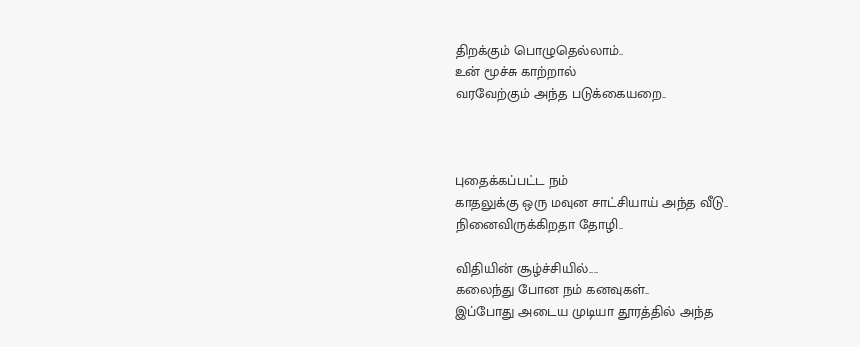திறக்கும் பொழுதெல்லாம்..
உன் மூச்சு காற்றால்
வரவேற்கும் அந்த படுக்கையறை..



புதைக்கப்பட்ட நம்
காதலுக்கு ஒரு மவுன சாட்சியாய் அந்த வீடு..
நினைவிருக்கிறதா தோழி..

விதியின் சூழ்ச்சியில்....
கலைந்து போன நம் கனவுகள்..
இப்போது அடைய முடியா தூரத்தில் அந்த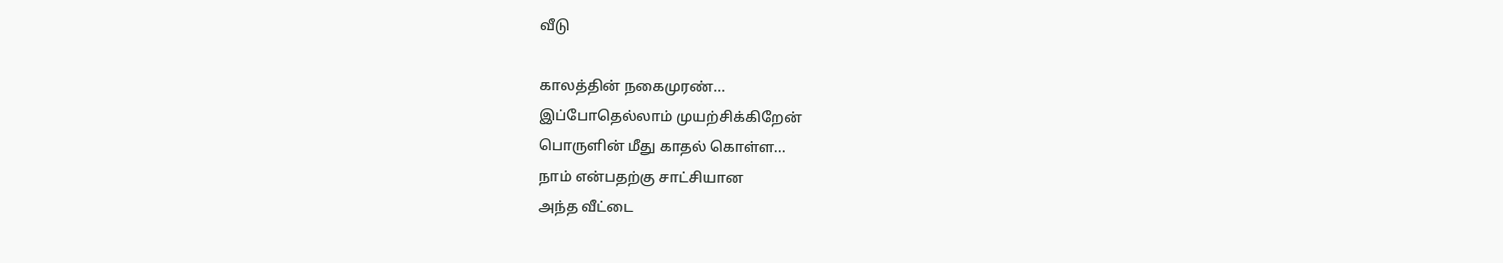வீடு

காலத்தின் நகைமுரண்...
இப்போதெல்லாம் முயற்சிக்கிறேன்
பொருளின் மீது காதல் கொள்ள...
நாம் என்பதற்கு சாட்சியான
அந்த வீட்டை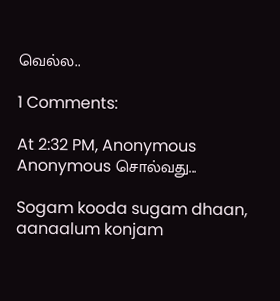வெல்ல..

1 Comments:

At 2:32 PM, Anonymous Anonymous சொல்வது...

Sogam kooda sugam dhaan, aanaalum konjam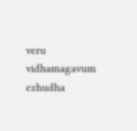veru vidhamagavum ezhudha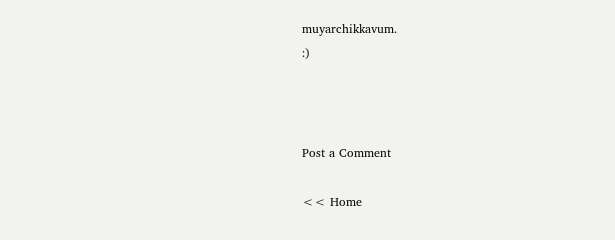muyarchikkavum.
:)



Post a Comment

<< Home